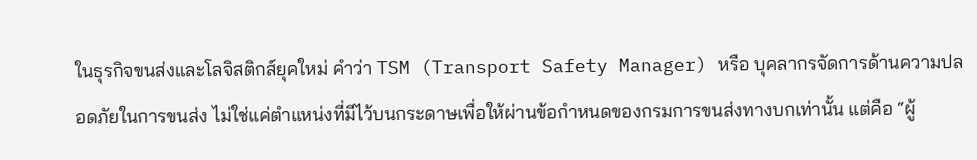ในธุรกิจขนส่งและโลจิสติกส์ยุคใหม่ คำว่า TSM (Transport Safety Manager) หรือ บุคลากรจัดการด้านความปลอดภัยในการขนส่ง ไม่ใช่แค่ตำแหน่งที่มีไว้บนกระดาษเพื่อให้ผ่านข้อกำหนดของกรมการขนส่งทางบกเท่านั้น แต่คือ “ผู้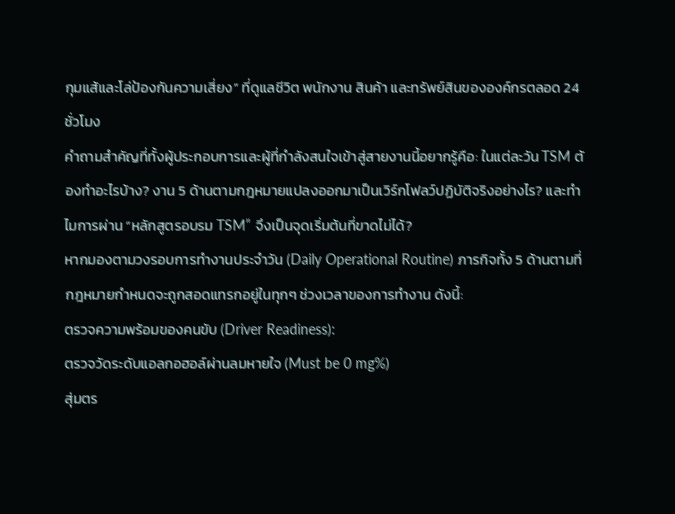กุมแส้และโล่ป้องกันความเสี่ยง” ที่ดูแลชีวิต พนักงาน สินค้า และทรัพย์สินขององค์กรตลอด 24 ชั่วโมง
คำถามสำคัญที่ทั้งผู้ประกอบการและผู้ที่กำลังสนใจเข้าสู่สายงานนี้อยากรู้คือ: ในแต่ละวัน TSM ต้องทำอะไรบ้าง? งาน 5 ด้านตามกฎหมายแปลงออกมาเป็นเวิร์กโฟลว์ปฏิบัติจริงอย่างไร? และทำไมการผ่าน “หลักสูตรอบรม TSM” จึงเป็นจุดเริ่มต้นที่ขาดไม่ได้?
หากมองตามวงรอบการทำงานประจำวัน (Daily Operational Routine) ภารกิจทั้ง 5 ด้านตามที่กฎหมายกำหนดจะถูกสอดแทรกอยู่ในทุกๆ ช่วงเวลาของการทำงาน ดังนี้:
ตรวจความพร้อมของคนขับ (Driver Readiness):
ตรวจวัดระดับแอลกอฮอล์ผ่านลมหายใจ (Must be 0 mg%)
สุ่มตร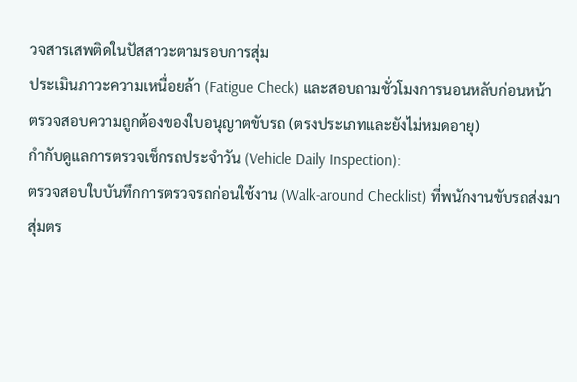วจสารเสพติดในปัสสาวะตามรอบการสุ่ม
ประเมินภาวะความเหนื่อยล้า (Fatigue Check) และสอบถามชั่วโมงการนอนหลับก่อนหน้า
ตรวจสอบความถูกต้องของใบอนุญาตขับรถ (ตรงประเภทและยังไม่หมดอายุ)
กำกับดูแลการตรวจเช็กรถประจำวัน (Vehicle Daily Inspection):
ตรวจสอบใบบันทึกการตรวจรถก่อนใช้งาน (Walk-around Checklist) ที่พนักงานขับรถส่งมา
สุ่มตร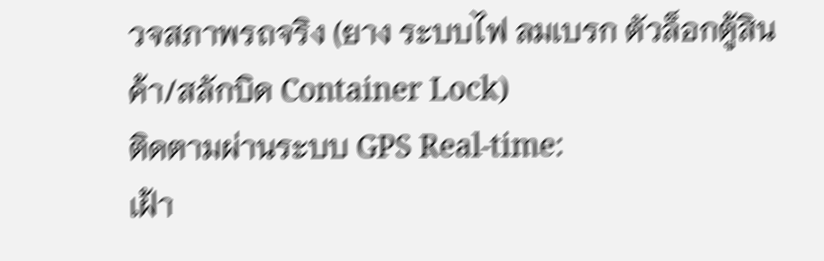วจสภาพรถจริง (ยาง ระบบไฟ ลมเบรก ตัวล็อกตู้สินค้า/สลักบิด Container Lock)
ติดตามผ่านระบบ GPS Real-time:
เฝ้า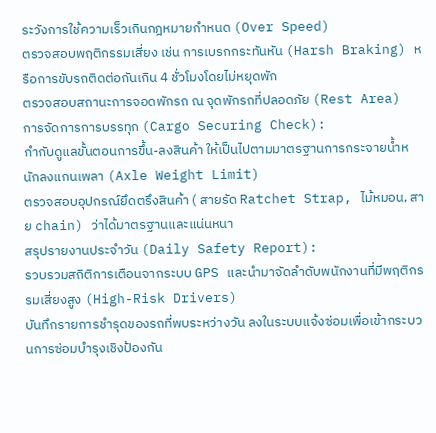ระวังการใช้ความเร็วเกินกฎหมายกำหนด (Over Speed)
ตรวจสอบพฤติกรรมเสี่ยง เช่น การเบรกกระทันหัน (Harsh Braking) หรือการขับรถติดต่อกันเกิน 4 ชั่วโมงโดยไม่หยุดพัก
ตรวจสอบสถานะการจอดพักรถ ณ จุดพักรถที่ปลอดภัย (Rest Area)
การจัดการการบรรทุก (Cargo Securing Check):
กำกับดูแลขั้นตอนการขึ้น-ลงสินค้า ให้เป็นไปตามมาตรฐานการกระจายน้ำหนักลงแกนเพลา (Axle Weight Limit)
ตรวจสอบอุปกรณ์ยึดตรึงสินค้า ( สายรัด Ratchet Strap, ไม้หมอน, สาย chain) ว่าได้มาตรฐานและแน่นหนา
สรุปรายงานประจำวัน (Daily Safety Report):
รวบรวมสถิติการเตือนจากระบบ GPS และนำมาจัดลำดับพนักงานที่มีพฤติกรรมเสี่ยงสูง (High-Risk Drivers)
บันทึกรายการชำรุดของรถที่พบระหว่างวัน ลงในระบบแจ้งซ่อมเพื่อเข้ากระบวนการซ่อมบำรุงเชิงป้องกัน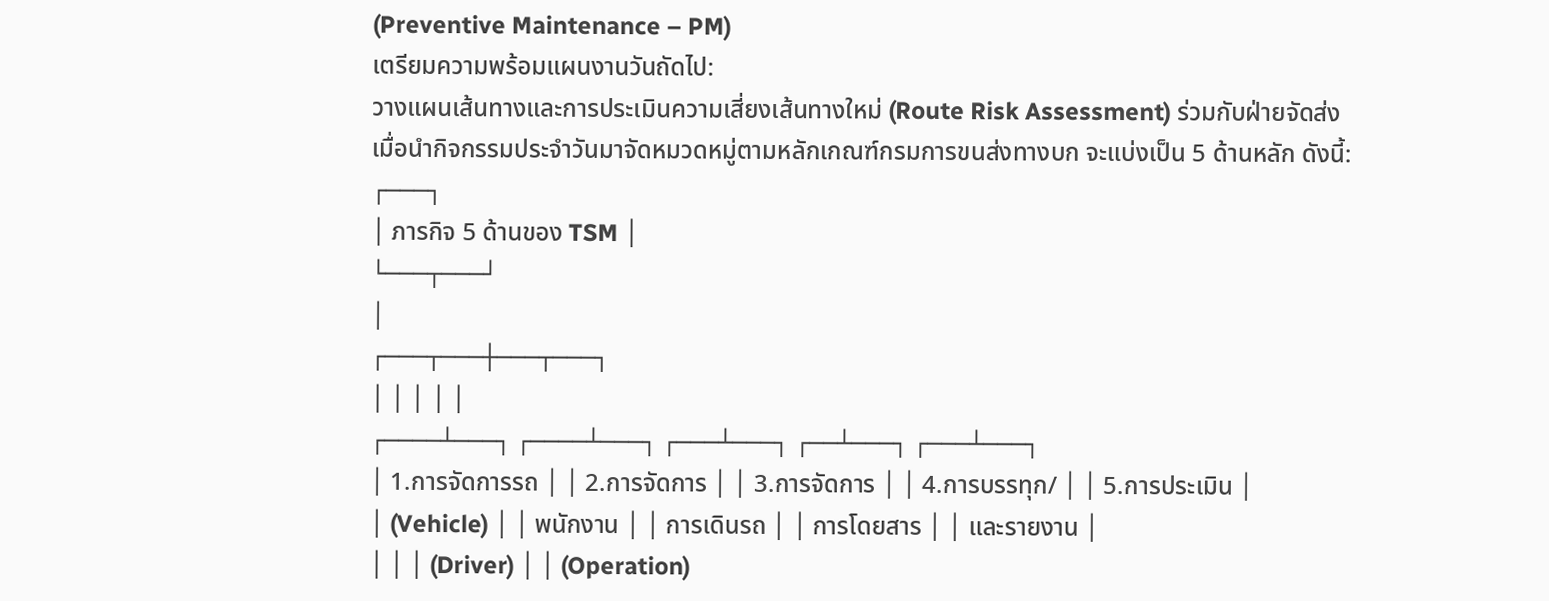(Preventive Maintenance – PM)
เตรียมความพร้อมแผนงานวันถัดไป:
วางแผนเส้นทางและการประเมินความเสี่ยงเส้นทางใหม่ (Route Risk Assessment) ร่วมกับฝ่ายจัดส่ง
เมื่อนำกิจกรรมประจำวันมาจัดหมวดหมู่ตามหลักเกณฑ์กรมการขนส่งทางบก จะแบ่งเป็น 5 ด้านหลัก ดังนี้:
┌───┐
│ ภารกิจ 5 ด้านของ TSM │
└───┬───┘
│
┌───┬───┼───┬───┐
│ │ │ │ │
┌────┴───┐ ┌────┴───┐ ┌───┴───┐ ┌──┴───┐ ┌───┴───┐
│ 1.การจัดการรถ │ │ 2.การจัดการ │ │ 3.การจัดการ │ │ 4.การบรรทุก/ │ │ 5.การประเมิน │
│ (Vehicle) │ │ พนักงาน │ │ การเดินรถ │ │ การโดยสาร │ │ และรายงาน │
│ │ │ (Driver) │ │ (Operation)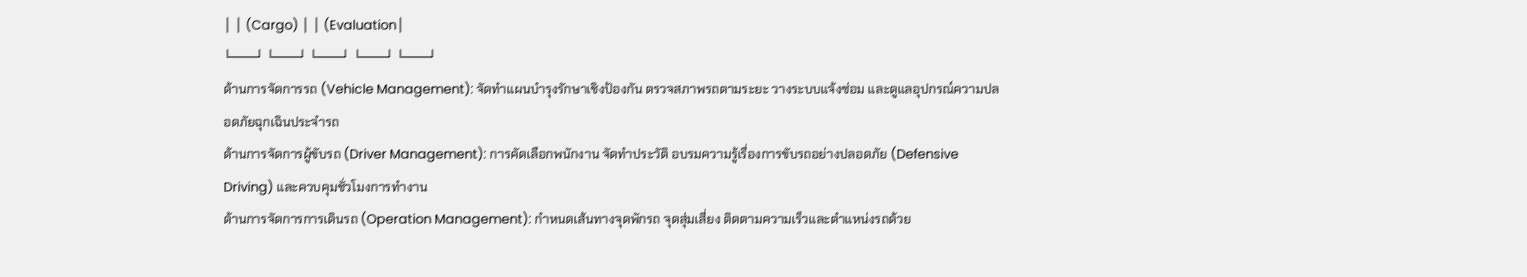│ │ (Cargo) │ │ (Evaluation│
└───┘ └───┘ └───┘ └───┘ └───┘
ด้านการจัดการรถ (Vehicle Management): จัดทำแผนบำรุงรักษาเชิงป้องกัน ตรวจสภาพรถตามระยะ วางระบบแจ้งซ่อม และดูแลอุปกรณ์ความปลอดภัยฉุกเฉินประจำรถ
ด้านการจัดการผู้ขับรถ (Driver Management): การคัดเลือกพนักงาน จัดทำประวัติ อบรมความรู้เรื่องการขับรถอย่างปลอดภัย (Defensive Driving) และควบคุมชั่วโมงการทำงาน
ด้านการจัดการการเดินรถ (Operation Management): กำหนดเส้นทางจุดพักรถ จุดสุ่มเสี่ยง ติดตามความเร็วและตำแหน่งรถด้วย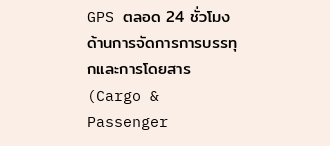GPS ตลอด 24 ชั่วโมง
ด้านการจัดการการบรรทุกและการโดยสาร (Cargo & Passenger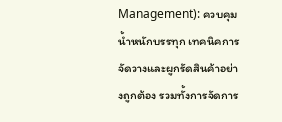Management): ควบคุมน้ำหนักบรรทุก เทคนิคการจัดวางและผูกรัดสินค้าอย่างถูกต้อง รวมทั้งการจัดการ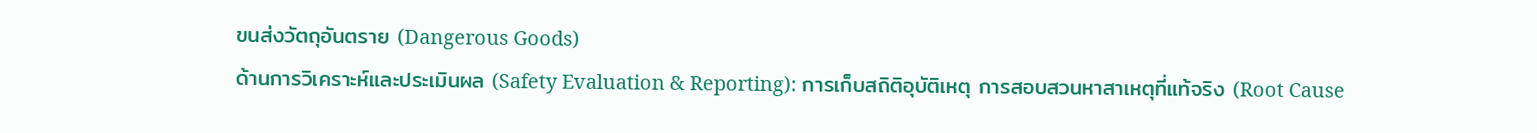ขนส่งวัตถุอันตราย (Dangerous Goods)
ด้านการวิเคราะห์และประเมินผล (Safety Evaluation & Reporting): การเก็บสถิติอุบัติเหตุ การสอบสวนหาสาเหตุที่แท้จริง (Root Cause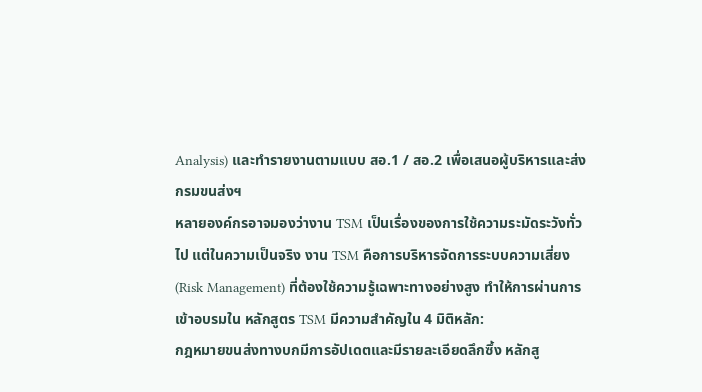Analysis) และทำรายงานตามแบบ สอ.1 / สอ.2 เพื่อเสนอผู้บริหารและส่งกรมขนส่งฯ
หลายองค์กรอาจมองว่างาน TSM เป็นเรื่องของการใช้ความระมัดระวังทั่วไป แต่ในความเป็นจริง งาน TSM คือการบริหารจัดการระบบความเสี่ยง (Risk Management) ที่ต้องใช้ความรู้เฉพาะทางอย่างสูง ทำให้การผ่านการเข้าอบรมใน หลักสูตร TSM มีความสำคัญใน 4 มิติหลัก:
กฎหมายขนส่งทางบกมีการอัปเดตและมีรายละเอียดลึกซึ้ง หลักสู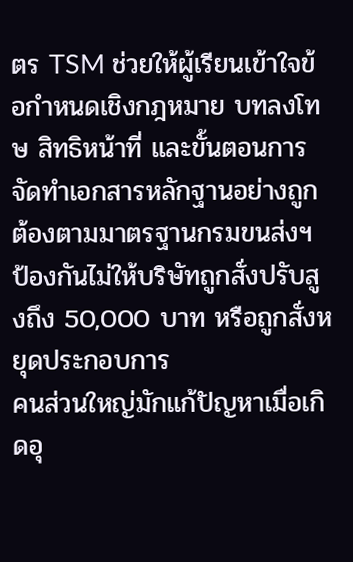ตร TSM ช่วยให้ผู้เรียนเข้าใจข้อกำหนดเชิงกฎหมาย บทลงโทษ สิทธิหน้าที่ และขั้นตอนการจัดทำเอกสารหลักฐานอย่างถูกต้องตามมาตรฐานกรมขนส่งฯ ป้องกันไม่ให้บริษัทถูกสั่งปรับสูงถึง 50,000 บาท หรือถูกสั่งหยุดประกอบการ
คนส่วนใหญ่มักแก้ปัญหาเมื่อเกิดอุ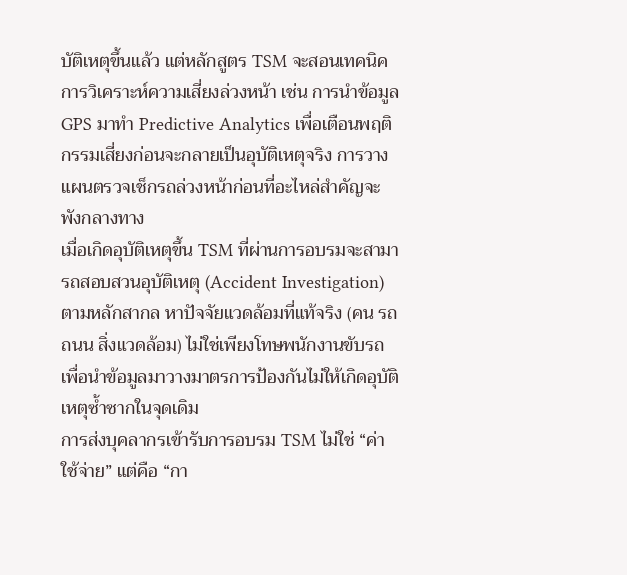บัติเหตุขึ้นแล้ว แต่หลักสูตร TSM จะสอนเทคนิคการวิเคราะห์ความเสี่ยงล่วงหน้า เช่น การนำข้อมูล GPS มาทำ Predictive Analytics เพื่อเตือนพฤติกรรมเสี่ยงก่อนจะกลายเป็นอุบัติเหตุจริง การวางแผนตรวจเช็กรถล่วงหน้าก่อนที่อะไหล่สำคัญจะพังกลางทาง
เมื่อเกิดอุบัติเหตุขึ้น TSM ที่ผ่านการอบรมจะสามารถสอบสวนอุบัติเหตุ (Accident Investigation) ตามหลักสากล หาปัจจัยแวดล้อมที่แท้จริง (คน รถ ถนน สิ่งแวดล้อม) ไม่ใช่เพียงโทษพนักงานขับรถ เพื่อนำข้อมูลมาวางมาตรการป้องกันไม่ให้เกิดอุบัติเหตุซ้ำซากในจุดเดิม
การส่งบุคลากรเข้ารับการอบรม TSM ไม่ใช่ “ค่าใช้จ่าย” แต่คือ “กา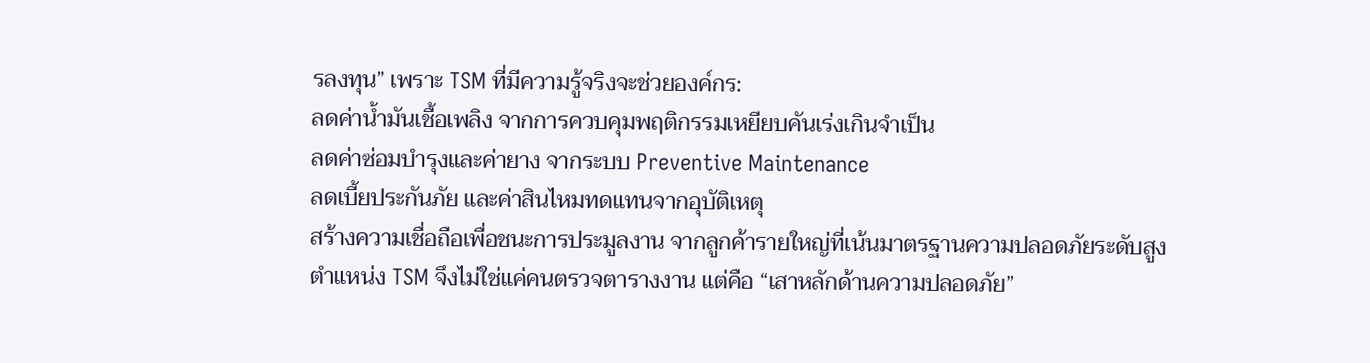รลงทุน” เพราะ TSM ที่มีความรู้จริงจะช่วยองค์กร:
ลดค่าน้ำมันเชื้อเพลิง จากการควบคุมพฤติกรรมเหยียบคันเร่งเกินจำเป็น
ลดค่าซ่อมบำรุงและค่ายาง จากระบบ Preventive Maintenance
ลดเบี้ยประกันภัย และค่าสินไหมทดแทนจากอุบัติเหตุ
สร้างความเชื่อถือเพื่อชนะการประมูลงาน จากลูกค้ารายใหญ่ที่เน้นมาตรฐานความปลอดภัยระดับสูง
ตำแหน่ง TSM จึงไม่ใช่แค่คนตรวจตารางงาน แต่คือ “เสาหลักด้านความปลอดภัย”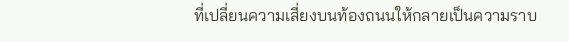ที่เปลี่ยนความเสี่ยงบนท้องถนนให้กลายเป็นความราบ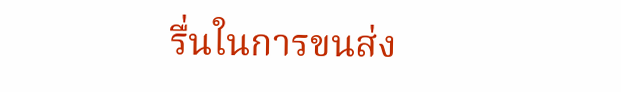รื่นในการขนส่ง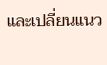และเปลี่ยนแนว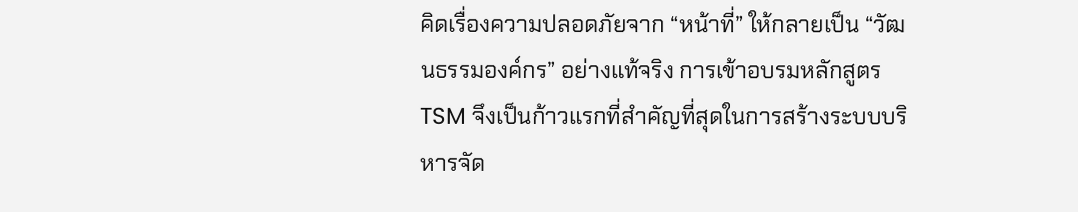คิดเรื่องความปลอดภัยจาก “หน้าที่” ให้กลายเป็น “วัฒนธรรมองค์กร” อย่างแท้จริง การเข้าอบรมหลักสูตร TSM จึงเป็นก้าวแรกที่สำคัญที่สุดในการสร้างระบบบริหารจัด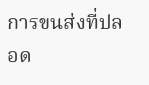การขนส่งที่ปลอด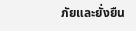ภัยและยั่งยืน